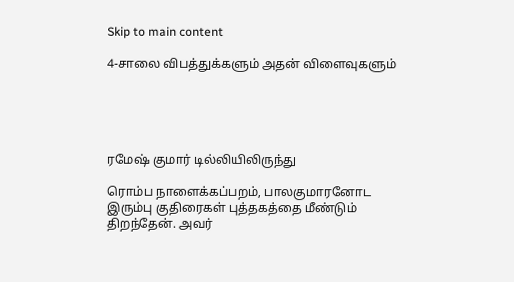Skip to main content

4-சாலை விபத்துக்களும் அதன் விளைவுகளும்





ரமேஷ் குமார் டில்லியிலிருந்து

ரொம்ப நாளைக்கப்பறம், பாலகுமாரனோட இரும்பு குதிரைகள் புத்தகத்தை மீண்டும் திறந்தேன். அவர்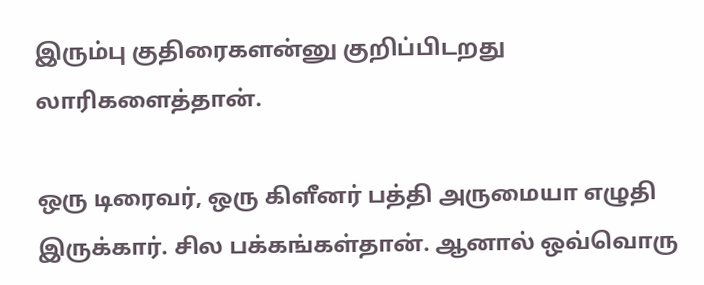இரும்பு குதிரைகளன்னு குறிப்பிடறது லாரிகளைத்தான்.

ஒரு டிரைவர், ஒரு கிளீனர் பத்தி அருமையா எழுதி இருக்கார். சில பக்கங்கள்தான். ஆனால் ஒவ்வொரு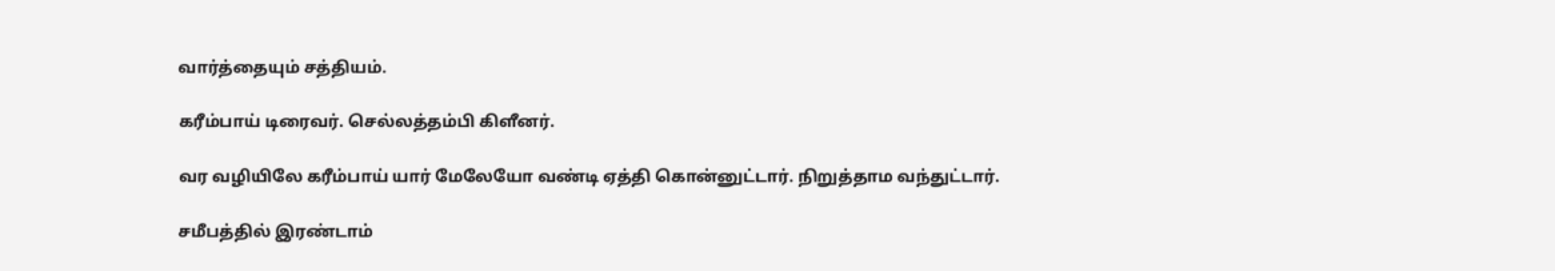வார்த்தையும் சத்தியம்.

கரீம்பாய் டிரைவர். செல்லத்தம்பி கிளீனர்.

வர வழியிலே கரீம்பாய் யார் மேலேயோ வண்டி ஏத்தி கொன்னுட்டார். நிறுத்தாம வந்துட்டார்.

சமீபத்தில் இரண்டாம்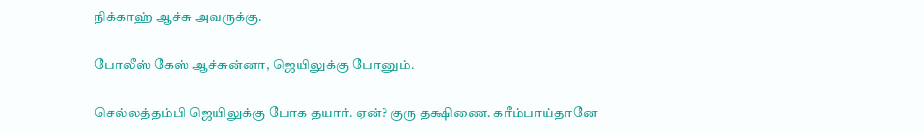நிக்காஹ் ஆச்சு அவருக்கு.

போலீஸ் கேஸ் ஆச்சுன்னா, ஜெயிலுக்கு போனும்.

செல்லத்தம்பி ஜெயிலுக்கு போக தயார். ஏன்? குரு தக்ஷிணை. கரீம்பாய்தானே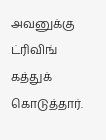அவனுக்கு ட்ரிவிங் கத்துக் கொடுத்தார்.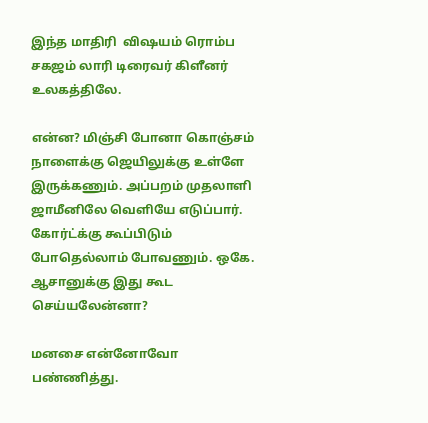இந்த மாதிரி  விஷயம் ரொம்ப சகஜம் லாரி டிரைவர் கிளீனர் உலகத்திலே.

என்ன? மிஞ்சி போனா கொஞ்சம் நாளைக்கு ஜெயிலுக்கு உள்ளே இருக்கணும். அப்பறம் முதலாளி ஜாமீனிலே வெளியே எடுப்பார். கோர்ட்க்கு கூப்பிடும் போதெல்லாம் போவணும். ஒகே. ஆசானுக்கு இது கூட செய்யலேன்னா?

மனசை என்னோவோ பண்ணித்து.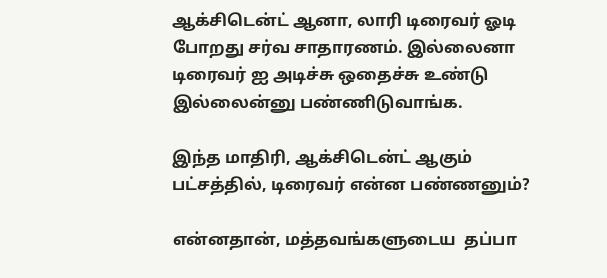ஆக்சிடென்ட் ஆனா, லாரி டிரைவர் ஓடி போறது சர்வ சாதாரணம். இல்லைனா டிரைவர் ஐ அடிச்சு ஒதைச்சு உண்டு இல்லைன்னு பண்ணிடுவாங்க.

இந்த மாதிரி, ஆக்சிடென்ட் ஆகும் பட்சத்தில், டிரைவர் என்ன பண்ணனும்?

என்னதான், மத்தவங்களுடைய  தப்பா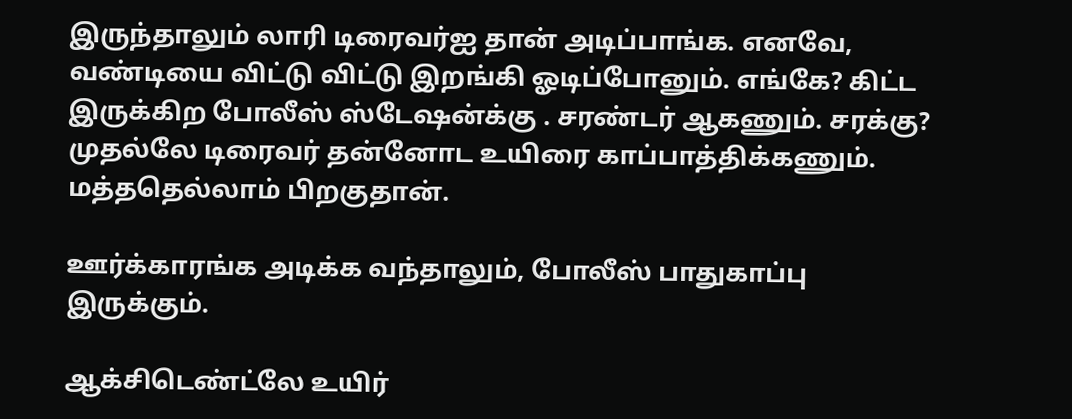இருந்தாலும் லாரி டிரைவர்ஐ தான் அடிப்பாங்க. எனவே, வண்டியை விட்டு விட்டு இறங்கி ஓடிப்போனும். எங்கே? கிட்ட இருக்கிற போலீஸ் ஸ்டேஷன்க்கு . சரண்டர் ஆகணும். சரக்கு? முதல்லே டிரைவர் தன்னோட உயிரை காப்பாத்திக்கணும். மத்ததெல்லாம் பிறகுதான்.

ஊர்க்காரங்க அடிக்க வந்தாலும், போலீஸ் பாதுகாப்பு இருக்கும்.

ஆக்சிடெண்ட்லே உயிர்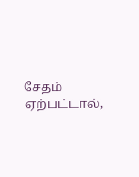சேதம் ஏற்பட்டால்,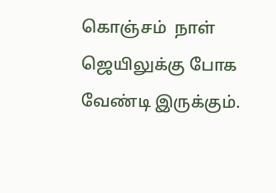கொஞ்சம்  நாள் ஜெயிலுக்கு போக வேண்டி இருக்கும்.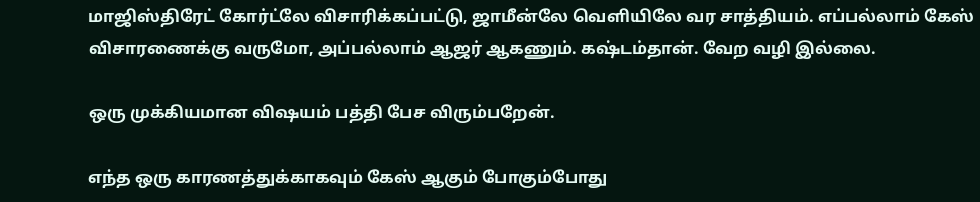மாஜிஸ்திரேட் கோர்ட்லே விசாரிக்கப்பட்டு, ஜாமீன்லே வெளியிலே வர சாத்தியம். எப்பல்லாம் கேஸ் விசாரணைக்கு வருமோ, அப்பல்லாம் ஆஜர் ஆகணும். கஷ்டம்தான். வேற வழி இல்லை.

ஒரு முக்கியமான விஷயம் பத்தி பேச விரும்பறேன்.

எந்த ஒரு காரணத்துக்காகவும் கேஸ் ஆகும் போகும்போது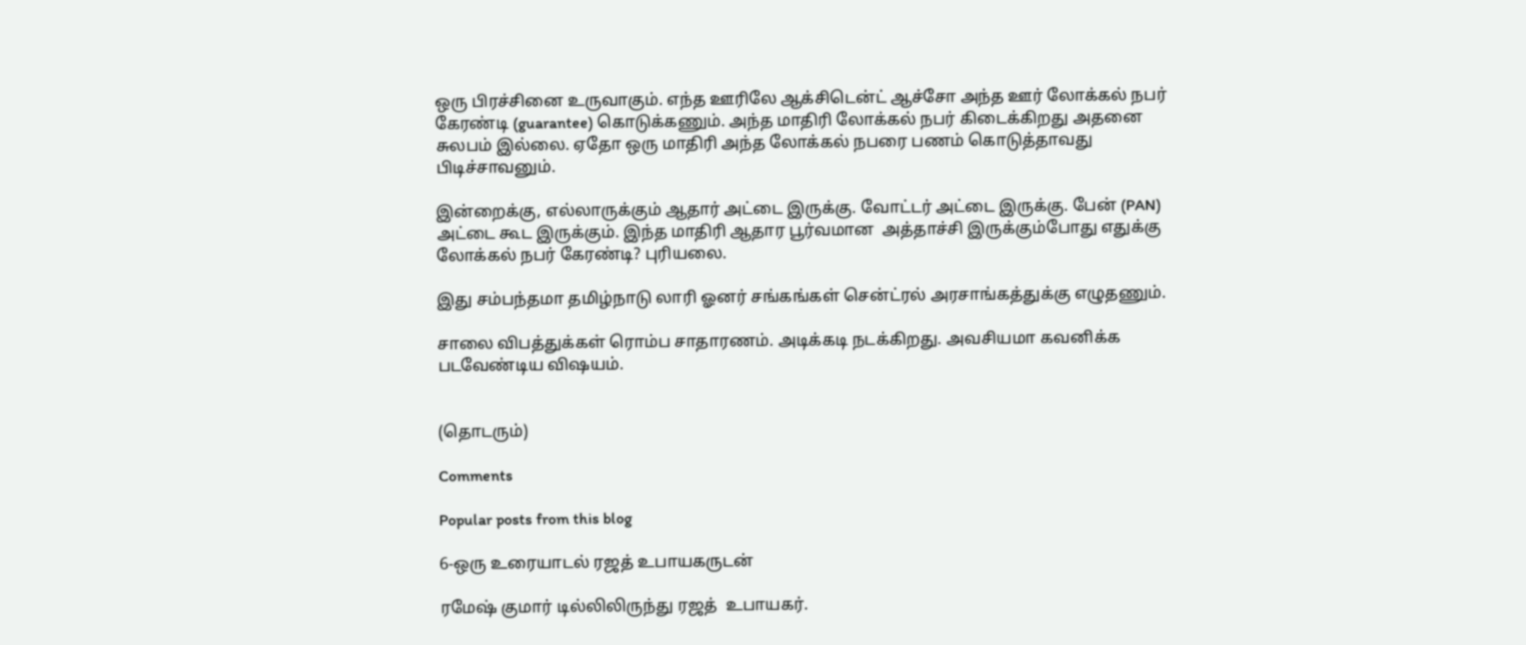ஒரு பிரச்சினை உருவாகும். எந்த ஊரிலே ஆக்சிடென்ட் ஆச்சோ அந்த ஊர் லோக்கல் நபர் கேரண்டி (guarantee) கொடுக்கணும். அந்த மாதிரி லோக்கல் நபர் கிடைக்கிறது அதனை சுலபம் இல்லை. ஏதோ ஒரு மாதிரி அந்த லோக்கல் நபரை பணம் கொடுத்தாவது பிடிச்சாவனும்.

இன்றைக்கு, எல்லாருக்கும் ஆதார் அட்டை இருக்கு. வோட்டர் அட்டை இருக்கு. பேன் (PAN) அட்டை கூட இருக்கும். இந்த மாதிரி ஆதார பூர்வமான  அத்தாச்சி இருக்கும்போது எதுக்கு லோக்கல் நபர் கேரண்டி? புரியலை.

இது சம்பந்தமா தமிழ்நாடு லாரி ஓனர் சங்கங்கள் சென்ட்ரல் அரசாங்கத்துக்கு எழுதணும்.

சாலை விபத்துக்கள் ரொம்ப சாதாரணம். அடிக்கடி நடக்கிறது. அவசியமா கவனிக்க படவேண்டிய விஷயம்.


(தொடரும்)

Comments

Popular posts from this blog

6-ஒரு உரையாடல் ரஜத் உபாயகருடன்

ரமேஷ் குமார் டில்லிலிருந்து ரஜத்  உபாயகர்.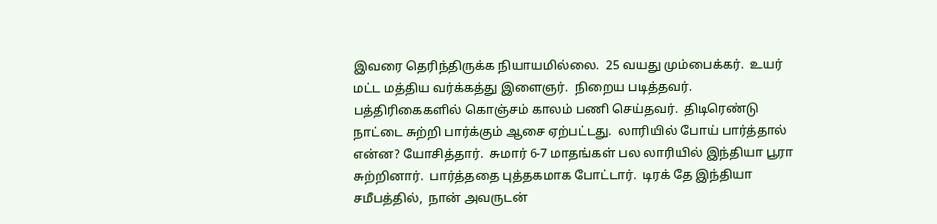இவரை தெரிந்திருக்க நியாயமில்லை.  25 வயது மும்பைக்கர்.  உயர் மட்ட மத்திய வர்க்கத்து இளைஞர்.  நிறைய படித்தவர்.  பத்திரிகைகளில் கொஞ்சம் காலம் பணி செய்தவர்.  திடிரெண்டு நாட்டை சுற்றி பார்க்கும் ஆசை ஏற்பட்டது.  லாரியில் போய் பார்த்தால் என்ன? யோசித்தார்.  சுமார் 6-7 மாதங்கள் பல லாரியில் இந்தியா பூரா சுற்றினார்.  பார்த்ததை புத்தகமாக போட்டார்.  டிரக் தே இந்தியா  சமீபத்தில்,  நான் அவருடன்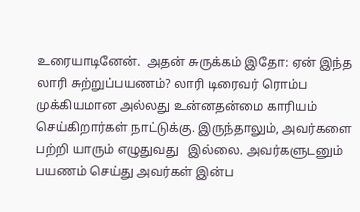உரையாடினேன்.  அதன் சுருக்கம் இதோ: ஏன் இந்த லாரி சுற்றுப்பயணம்? லாரி டிரைவர் ரொம்ப முக்கியமான அல்லது உன்னதன்மை காரியம் செய்கிறார்கள் நாட்டுக்கு. இருந்தாலும், அவர்களை பற்றி யாரும் எழுதுவது   இல்லை. அவர்களுடனும் பயணம் செய்து அவர்கள் இன்ப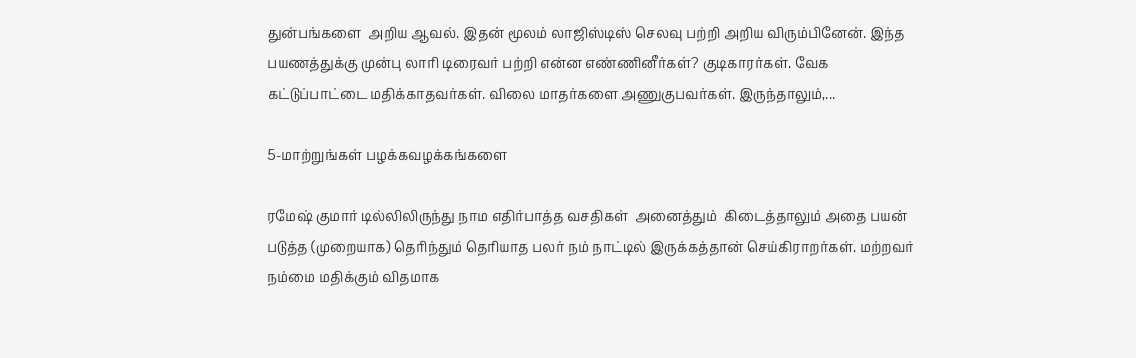துன்பங்களை  அறிய ஆவல். இதன் மூலம் லாஜிஸ்டிஸ் செலவு பற்றி அறிய விரும்பினேன். இந்த பயணத்துக்கு முன்பு லாரி டிரைவர் பற்றி என்ன எண்ணினீர்கள்? குடிகாரர்கள். வேக கட்டுப்பாட்டை மதிக்காதவர்கள். விலை மாதர்களை அணுகுபவர்கள். இருந்தாலும்,...

5-மாற்றுங்கள் பழக்கவழக்கங்களை

ரமேஷ் குமார் டில்லிலிருந்து நாம எதிர்பாத்த வசதிகள்  அனைத்தும்  கிடைத்தாலும் அதை பயன் படுத்த (முறையாக) தெரிந்தும் தெரியாத பலர் நம் நாட்டில் இருக்கத்தான் செய்கிராறர்கள். மற்றவர் நம்மை மதிக்கும் விதமாக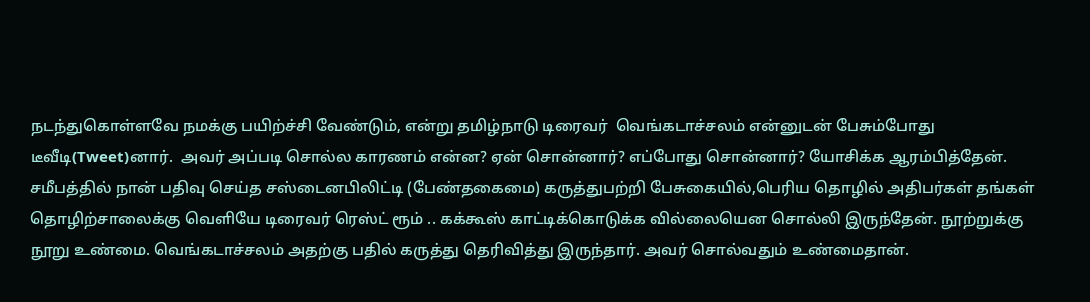நடந்துகொள்ளவே நமக்கு பயிற்ச்சி வேண்டும், என்று தமிழ்நாடு டிரைவர்  வெங்கடாச்சலம் என்னுடன் பேசும்போது டீவீடி(Tweet)னார்.  அவர் அப்படி சொல்ல காரணம் என்ன? ஏன் சொன்னார்? எப்போது சொன்னார்? யோசிக்க ஆரம்பித்தேன். சமீபத்தில் நான் பதிவு செய்த சஸ்டைனபிலிட்டி (பேண்தகைமை) கருத்துபற்றி பேசுகையில்,பெரிய தொழில் அதிபர்கள் தங்கள் தொழிற்சாலைக்கு வெளியே டிரைவர் ரெஸ்ட் ரூம் .. கக்கூஸ் காட்டிக்கொடுக்க வில்லையென சொல்லி இருந்தேன். நூற்றுக்கு நூறு உண்மை. வெங்கடாச்சலம் அதற்கு பதில் கருத்து தெரிவித்து இருந்தார். அவர் சொல்வதும் உண்மைதான்.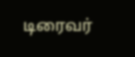டிரைவர்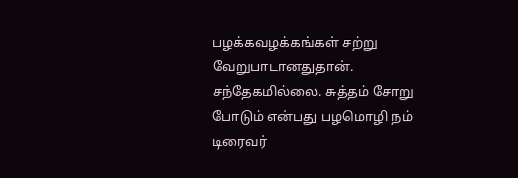பழக்கவழக்கங்கள் சற்று வேறுபாடானதுதான். சந்தேகமில்லை. சுத்தம் சோறு போடும் என்பது பழமொழி நம் டிரைவர்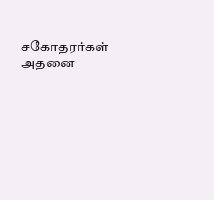சகோதரர்கள் அதனை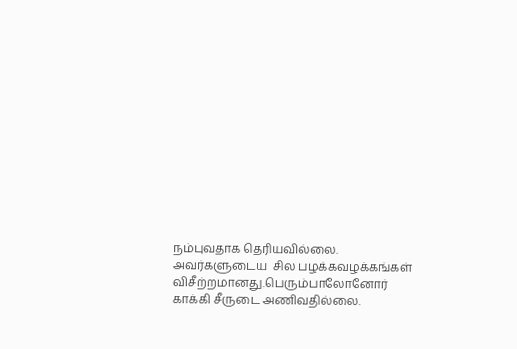நம்புவதாக தெரியவில்லை. அவர்களுடைய  சில பழக்கவழக்கங்கள் விசீற்றமானது.பெரும்பாலோனோர் காக்கி சீருடை அணிவதில்லை.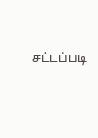சட்டப்படி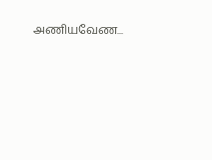அணியவேண...